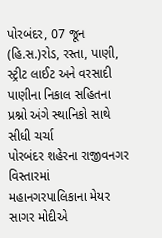પોરબંદર, 07 જૂન (હિ.સ.)રોડ, રસ્તા, પાણી, સ્ટ્રીટ લાઈટ અને વરસાદી પાણીના નિકાલ સહિતના પ્રશ્નો અંગે સ્થાનિકો સાથે સીધી ચર્ચા
પોરબંદર શહેરના રાજીવનગર વિસ્તારમાં મહાનગરપાલિકાના મેયર સાગર મોદીએ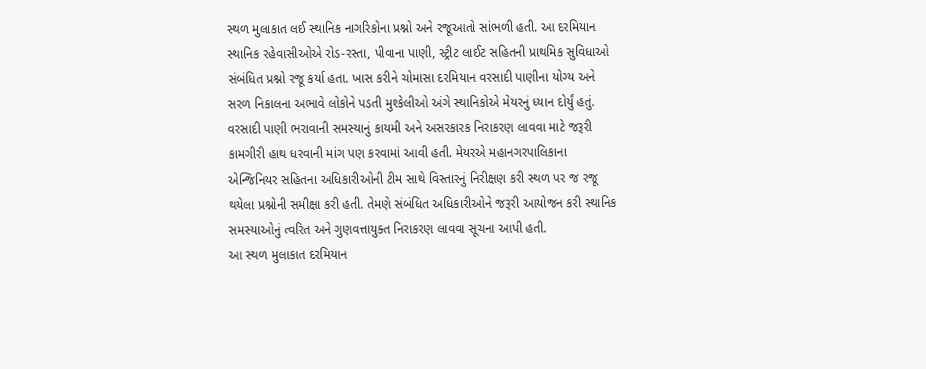સ્થળ મુલાકાત લઈ સ્થાનિક નાગરિકોના પ્રશ્નો અને રજૂઆતો સાંભળી હતી. આ દરમિયાન સ્થાનિક રહેવાસીઓએ રોડ-રસ્તા, પીવાના પાણી, સ્ટ્રીટ લાઈટ સહિતની પ્રાથમિક સુવિધાઓ સંબંધિત પ્રશ્નો રજૂ કર્યા હતા. ખાસ કરીને ચોમાસા દરમિયાન વરસાદી પાણીના યોગ્ય અને સરળ નિકાલના અભાવે લોકોને પડતી મુશ્કેલીઓ અંગે સ્થાનિકોએ મેયરનું ધ્યાન દોર્યું હતું.
વરસાદી પાણી ભરાવાની સમસ્યાનું કાયમી અને અસરકારક નિરાકરણ લાવવા માટે જરૂરી કામગીરી હાથ ધરવાની માંગ પણ કરવામાં આવી હતી. મેયરએ મહાનગરપાલિકાના એન્જિનિયર સહિતના અધિકારીઓની ટીમ સાથે વિસ્તારનું નિરીક્ષણ કરી સ્થળ પર જ રજૂ થયેલા પ્રશ્નોની સમીક્ષા કરી હતી. તેમણે સંબંધિત અધિકારીઓને જરૂરી આયોજન કરી સ્થાનિક સમસ્યાઓનું ત્વરિત અને ગુણવત્તાયુક્ત નિરાકરણ લાવવા સૂચના આપી હતી.
આ સ્થળ મુલાકાત દરમિયાન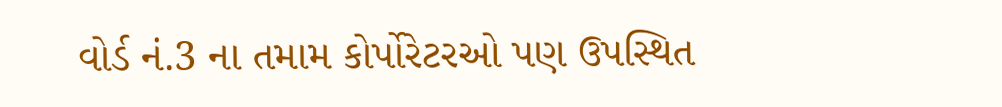વોર્ડ નં.3 ના તમામ કોર્પોરેટરઓ પણ ઉપસ્થિત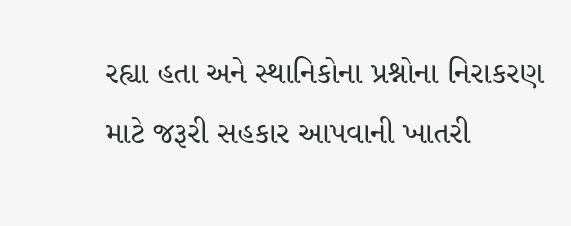રહ્યા હતા અને સ્થાનિકોના પ્રશ્નોના નિરાકરણ માટે જરૂરી સહકાર આપવાની ખાતરી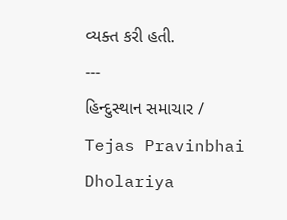વ્યક્ત કરી હતી.
---
હિન્દુસ્થાન સમાચાર / Tejas Pravinbhai Dholariya